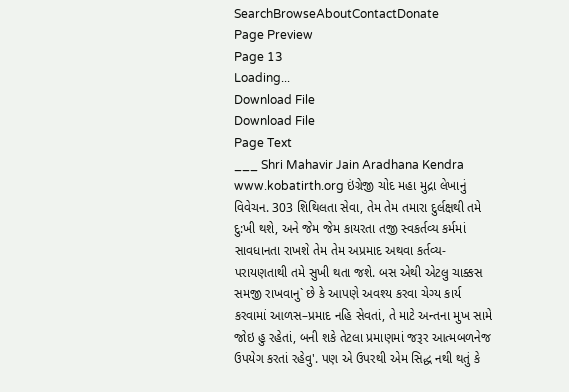SearchBrowseAboutContactDonate
Page Preview
Page 13
Loading...
Download File
Download File
Page Text
___ Shri Mahavir Jain Aradhana Kendra www.kobatirth.org ઇંગ્રેજી ચોદ મહા મુદ્રા લેખાનું વિવેચન. 303 શિથિલતા સેવા, તેમ તેમ તમારા દુર્લક્ષથી તમે દુ:ખી થશે, અને જેમ જેમ કાયરતા તજી સ્વકર્તવ્ય કર્મમાં સાવધાનતા રાખશે તેમ તેમ અપ્રમાદ અથવા કર્તવ્ય-પરાયણતાથી તમે સુખી થતા જશે. બસ એથી એટલુ ચાક્કસ સમજી રાખવાનુ` છે કે આપણે અવશ્ય કરવા ચેગ્ય કાર્ય કરવામાં આળસ–પ્રમાદ નહિ સેવતાં, તે માટે અન્તના મુખ સામે જોઇ હુ રહેતાં, બની શકે તેટલા પ્રમાણમાં જરૂર આત્મબળનેજ ઉપયેગ કરતાં રહેવુ'. પણ એ ઉપરથી એમ સિદ્ધ નથી થતું કે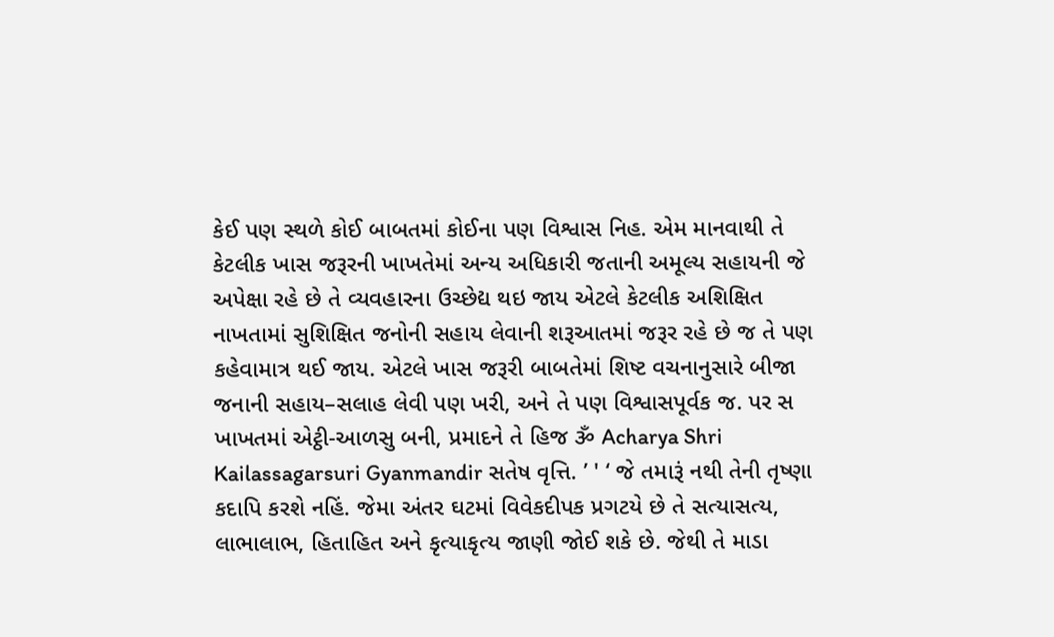કેઈ પણ સ્થળે કોઈ બાબતમાં કોઈના પણ વિશ્વાસ નિહ. એમ માનવાથી તે કેટલીક ખાસ જરૂરની ખાખતેમાં અન્ય અધિકારી જતાની અમૂલ્ય સહાયની જે અપેક્ષા રહે છે તે વ્યવહારના ઉચ્છેદ્ય થઇ જાય એટલે કેટલીક અશિક્ષિત નાખતામાં સુશિક્ષિત જનોની સહાય લેવાની શરૂઆતમાં જરૂર રહે છે જ તે પણ કહેવામાત્ર થઈ જાય. એટલે ખાસ જરૂરી બાબતેમાં શિષ્ટ વચનાનુસારે બીજા જનાની સહાય–સલાહ લેવી પણ ખરી, અને તે પણ વિશ્વાસપૂર્વક જ. પર સ ખાખતમાં એટ્ઠી-આળસુ બની, પ્રમાદને તે હિજ ૐ Acharya Shri Kailassagarsuri Gyanmandir સતેષ વૃત્તિ. ’ ' ‘ જે તમારૂં નથી તેની તૃષ્ણા કદાપિ કરશે નહિં. જેમા અંતર ઘટમાં વિવેકદીપક પ્રગટયે છે તે સત્યાસત્ય, લાભાલાભ, હિતાહિત અને કૃત્યાકૃત્ય જાણી જોઈ શકે છે. જેથી તે માડા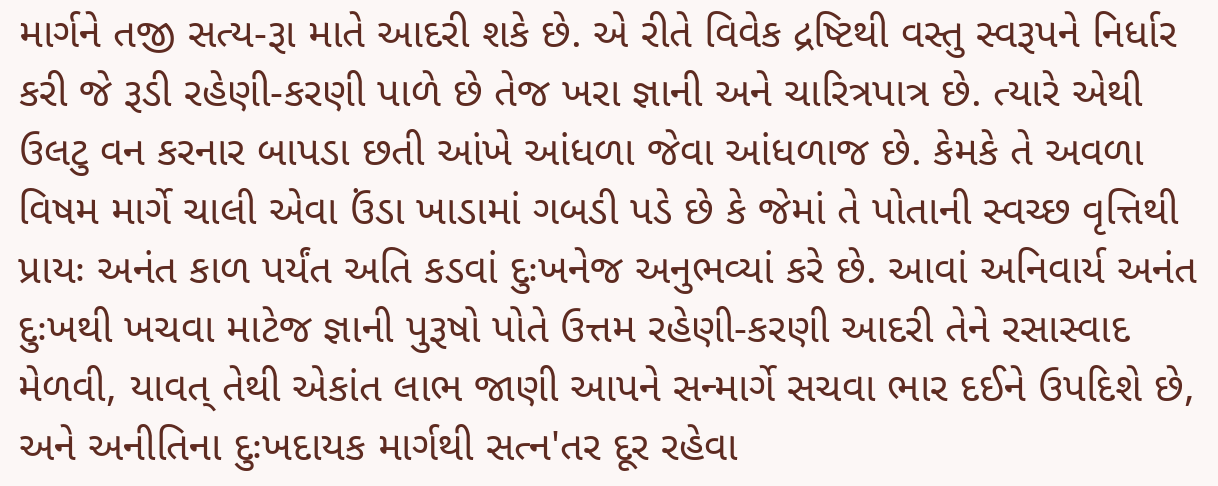માર્ગને તજી સત્ય-રૂા માતે આદરી શકે છે. એ રીતે વિવેક દ્રષ્ટિથી વસ્તુ સ્વરૂપને નિર્ધાર કરી જે રૂડી રહેણી-કરણી પાળે છે તેજ ખરા જ્ઞાની અને ચારિત્રપાત્ર છે. ત્યારે એથી ઉલટુ વન કરનાર બાપડા છતી આંખે આંધળા જેવા આંધળાજ છે. કેમકે તે અવળા વિષમ માર્ગે ચાલી એવા ઉંડા ખાડામાં ગબડી પડે છે કે જેમાં તે પોતાની સ્વચ્છ વૃત્તિથી પ્રાયઃ અનંત કાળ પર્યંત અતિ કડવાં દુઃખનેજ અનુભવ્યાં કરે છે. આવાં અનિવાર્ય અનંત દુઃખથી ખચવા માટેજ જ્ઞાની પુરૂષો પોતે ઉત્તમ રહેણી-કરણી આદરી તેને રસાસ્વાદ મેળવી, યાવત્ તેથી એકાંત લાભ જાણી આપને સન્માર્ગે સચવા ભાર દઈને ઉપદિશે છે, અને અનીતિના દુઃખદાયક માર્ગથી સત્ન'તર દૂર રહેવા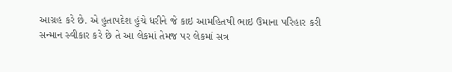આગ્રહ કરે છે. એ હુતાપદેશ હુંચે ધરીને જે કાઇ આમહિતષી ભાઇ ઉમાના પરિહાર કરી સન્માન સ્વીકાર કરે છે તે આ લેકમાં તેમજ પર લેકમાં સત્ર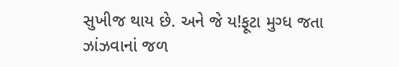સુખીજ થાય છે. અને જે ય!ફૂટા મુગ્ધ જતા ઝાંઝવાનાં જળ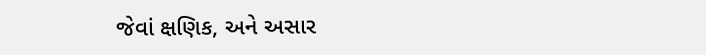જેવાં ક્ષણિક, અને અસાર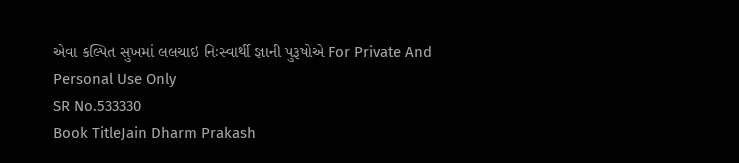એવા કલ્પિત સુખમાં લલચાઇ નિઃસ્વાર્થી જ્ઞાની પુરૂષોએ For Private And Personal Use Only
SR No.533330
Book TitleJain Dharm Prakash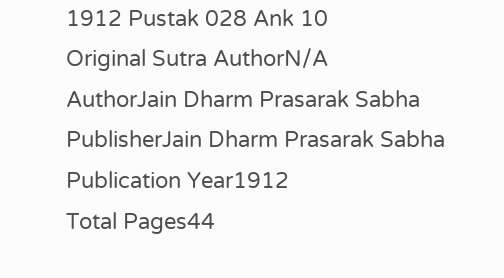1912 Pustak 028 Ank 10
Original Sutra AuthorN/A
AuthorJain Dharm Prasarak Sabha
PublisherJain Dharm Prasarak Sabha
Publication Year1912
Total Pages44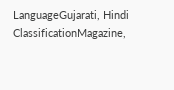LanguageGujarati, Hindi
ClassificationMagazine,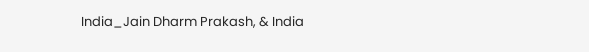India_Jain Dharm Prakash, & India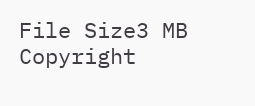File Size3 MB
Copyright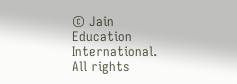© Jain Education International. All rights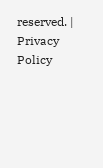reserved. | Privacy Policy